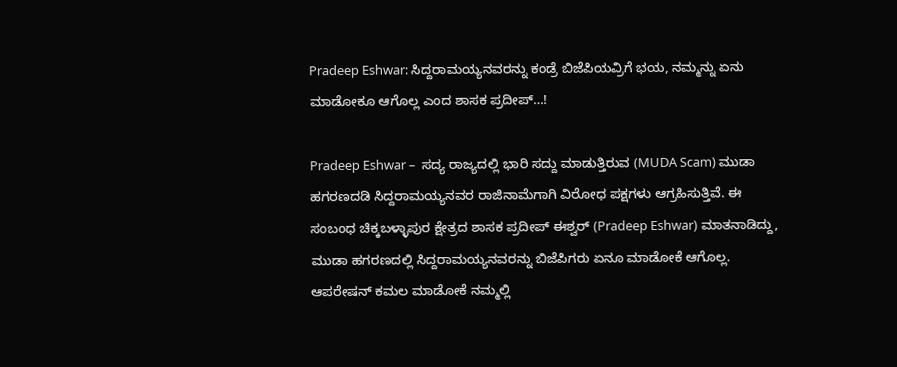Pradeep Eshwar: ಸಿದ್ದರಾಮಯ್ಯನವರನ್ನು ಕಂಡ್ರೆ ಬಿಜೆಪಿಯವ್ರಿಗೆ ಭಯ, ನಮ್ಮನ್ನು ಏನು ಮಾಡೋಕೂ ಆಗೊಲ್ಲ ಎಂದ ಶಾಸಕ ಪ್ರದೀಪ್…!

Pradeep Eshwar –  ಸದ್ಯ ರಾಜ್ಯದಲ್ಲಿ ಭಾರಿ ಸದ್ದು ಮಾಡುತ್ತಿರುವ (MUDA Scam) ಮುಡಾ ಹಗರಣದಡಿ ಸಿದ್ದರಾಮಯ್ಯನವರ ರಾಜಿನಾಮೆಗಾಗಿ ವಿರೋಧ ಪಕ್ಷಗಳು ಆಗ್ರಹಿಸುತ್ತಿವೆ. ಈ ಸಂಬಂಧ ಚಿಕ್ಕಬಳ್ಳಾಪುರ ಕ್ಷೇತ್ರದ ಶಾಸಕ ಪ್ರದೀಪ್ ಈಶ್ವರ್‍ (Pradeep Eshwar) ಮಾತನಾಡಿದ್ದು, ಮುಡಾ ಹಗರಣದಲ್ಲಿ ಸಿದ್ದರಾಮಯ್ಯನವರನ್ನು ಬಿಜೆಪಿಗರು ಏನೂ ಮಾಡೋಕೆ ಆಗೊಲ್ಲ. ಆಪರೇಷನ್ ಕಮಲ ಮಾಡೋಕೆ ನಮ್ಮಲ್ಲಿ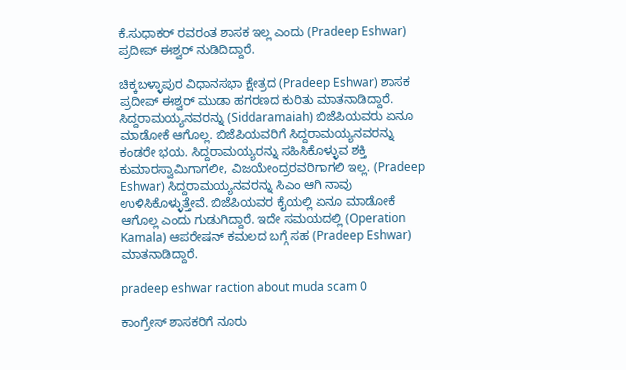ಕೆ.ಸುಧಾಕರ್‍ ರವರಂತ ಶಾಸಕ ಇಲ್ಲ ಎಂದು (Pradeep Eshwar) ಪ್ರದೀಪ್ ಈಶ್ವರ್‍ ನುಡಿದಿದ್ದಾರೆ.

ಚಿಕ್ಕಬಳ್ಳಾಪುರ ವಿಧಾನಸಭಾ ಕ್ಷೇತ್ರದ (Pradeep Eshwar) ಶಾಸಕ ಪ್ರದೀಪ್ ಈಶ್ವರ್‍ ಮುಡಾ ಹಗರಣದ ಕುರಿತು ಮಾತನಾಡಿದ್ದಾರೆ. ಸಿದ್ದರಾಮಯ್ಯನವರನ್ನು (Siddaramaiah) ಬಿಜೆಪಿಯವರು ಏನೂ ಮಾಡೋಕೆ ಆಗೊಲ್ಲ. ಬಿಜೆಪಿಯವರಿಗೆ ಸಿದ್ದರಾಮಯ್ಯನವರನ್ನು ಕಂಡರೇ ಭಯ. ಸಿದ್ದರಾಮಯ್ಯರನ್ನು ಸಹಿಸಿಕೊಳ್ಳುವ ಶಕ್ತಿ ಕುಮಾರಸ್ವಾಮಿಗಾಗಲೀ, ವಿಜಯೇಂದ್ರರವರಿಗಾಗಲಿ ಇಲ್ಲ. (Pradeep Eshwar) ಸಿದ್ದರಾಮಯ್ಯನವರನ್ನು ಸಿಎಂ ಆಗಿ ನಾವು ಉಳಿಸಿಕೊಳ್ಳುತ್ತೇವೆ. ಬಿಜೆಪಿಯವರ ಕೈಯಲ್ಲಿ ಏನೂ ಮಾಡೋಕೆ ಆಗೊಲ್ಲ ಎಂದು ಗುಡುಗಿದ್ದಾರೆ. ಇದೇ ಸಮಯದಲ್ಲಿ (Operation Kamala) ಆಪರೇಷನ್ ಕಮಲದ ಬಗ್ಗೆ ಸಹ (Pradeep Eshwar)  ಮಾತನಾಡಿದ್ದಾರೆ.

pradeep eshwar raction about muda scam 0

ಕಾಂಗ್ರೇಸ್ ಶಾಸಕರಿಗೆ ನೂರು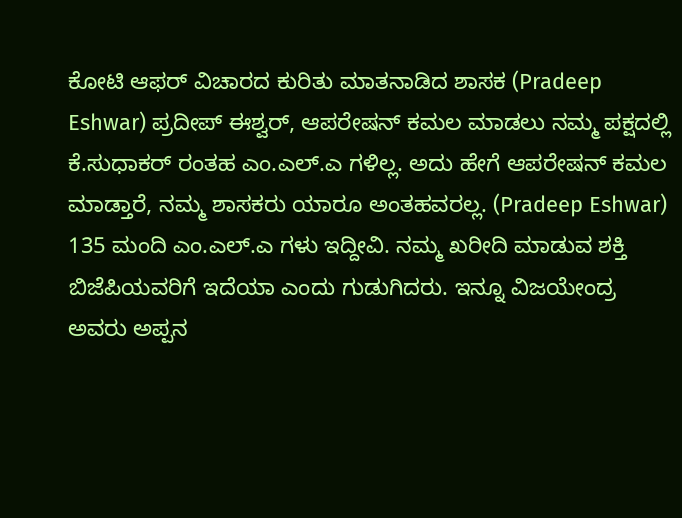ಕೋಟಿ ಆಫರ್‍ ವಿಚಾರದ ಕುರಿತು ಮಾತನಾಡಿದ ಶಾಸಕ (Pradeep Eshwar) ಪ್ರದೀಪ್ ಈಶ್ವರ್‍, ಆಪರೇಷನ್ ಕಮಲ ಮಾಡಲು ನಮ್ಮ ಪಕ್ಷದಲ್ಲಿ ಕೆ.ಸುಧಾಕರ್‍ ರಂತಹ ಎಂ.ಎಲ್.ಎ ಗಳಿಲ್ಲ. ಅದು ಹೇಗೆ ಆಪರೇಷನ್ ಕಮಲ ಮಾಡ್ತಾರೆ, ನಮ್ಮ ಶಾಸಕರು ಯಾರೂ ಅಂತಹವರಲ್ಲ. (Pradeep Eshwar) 135 ಮಂದಿ ಎಂ.ಎಲ್.ಎ ಗಳು ಇದ್ದೀವಿ. ನಮ್ಮ ಖರೀದಿ ಮಾಡುವ ಶಕ್ತಿ ಬಿಜೆಪಿಯವರಿಗೆ ಇದೆಯಾ ಎಂದು ಗುಡುಗಿದರು. ಇನ್ನೂ ವಿಜಯೇಂದ್ರ ಅವರು ಅಪ್ಪನ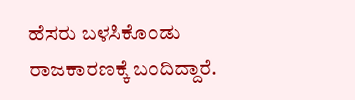ಹೆಸರು ಬಳಸಿಕೊಂಡು ರಾಜಕಾರಣಕ್ಕೆ ಬಂದಿದ್ದಾರೆ.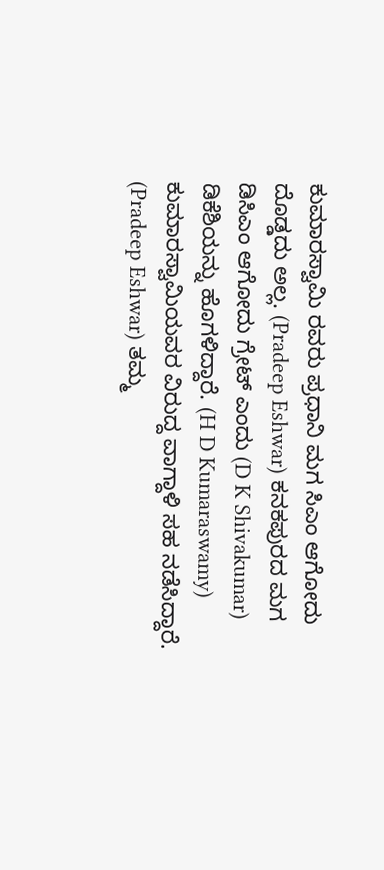ಕುಮಾರಸ್ವಾಮಿ ರವರು ಪ್ರಧಾನಿ ಮಗ ಸಿಎಂ ಆಗೋದು ದೊಡ್ಡದು ಅಲ್ಲ. (Pradeep Eshwar) ಕನಕಪುರದ ಮಗ ಡಿಸಿಎಂ ಆಗೋದು ಗ್ರೇಟ್ ಎಂದು (D K Shivakumar) ಡಿಕೆಶಿಯನ್ನು ಹೊಗಳಿದ್ದಾರೆ. (H D Kumaraswamy) ಕುಮಾರಸ್ವಾಮಿಯವರ ವಿರುದ್ದ ವಾಗ್ದಾಳಿ ಸಹ ನಡೆಸಿದ್ದಾರೆ. (Pradeep Eshwar) ತಮ್ಮ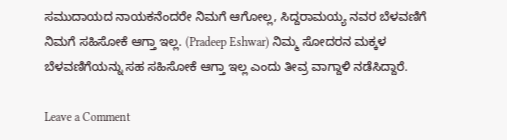ಸಮುದಾಯದ ನಾಯಕನೆಂದರೇ ನಿಮಗೆ ಆಗೋಲ್ಲ, ಸಿದ್ದರಾಮಯ್ಯ ನವರ ಬೆಳವಣಿಗೆ ನಿಮಗೆ ಸಹಿಸೋಕೆ ಆಗ್ತಾ ಇಲ್ಲ. (Pradeep Eshwar) ನಿಮ್ಮ ಸೋದರನ ಮಕ್ಕಳ ಬೆಳವಣಿಗೆಯನ್ನು ಸಹ ಸಹಿಸೋಕೆ ಆಗ್ತಾ ಇಲ್ಲ ಎಂದು ತೀವ್ರ ವಾಗ್ದಾಳಿ ನಡೆಸಿದ್ದಾರೆ.

Leave a Comment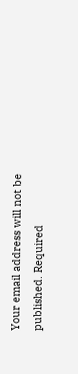Your email address will not be published. Required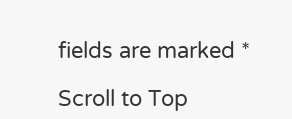fields are marked *

Scroll to Top